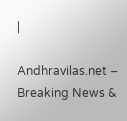|

Andhravilas.net – Breaking News &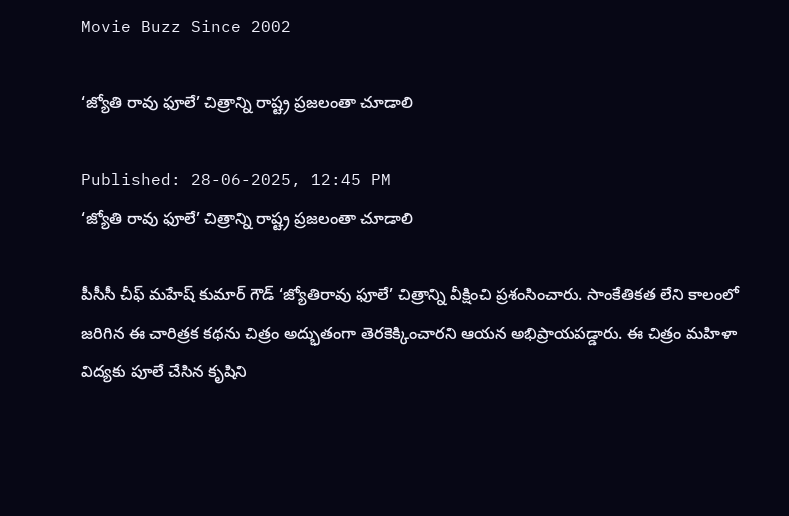Movie Buzz Since 2002

‘జ్యోతి రావు ఫూలే’ చిత్రాన్ని రాష్ట్ర ప్రజలంతా చూడాలి

Published: 28-06-2025, 12:45 PM
‘జ్యోతి రావు ఫూలే’ చిత్రాన్ని రాష్ట్ర ప్రజలంతా చూడాలి

పీసీసీ చీఫ్ మహేష్ కుమార్ గౌడ్ ‘జ్యోతిరావు ఫూలే’ చిత్రాన్ని వీక్షించి ప్రశంసించారు. సాంకేతికత లేని కాలంలో జరిగిన ఈ చారిత్రక కథను చిత్రం అద్భుతంగా తెరకెక్కించారని ఆయన అభిప్రాయపడ్డారు. ఈ చిత్రం మహిళా విద్యకు పూలే చేసిన కృషిని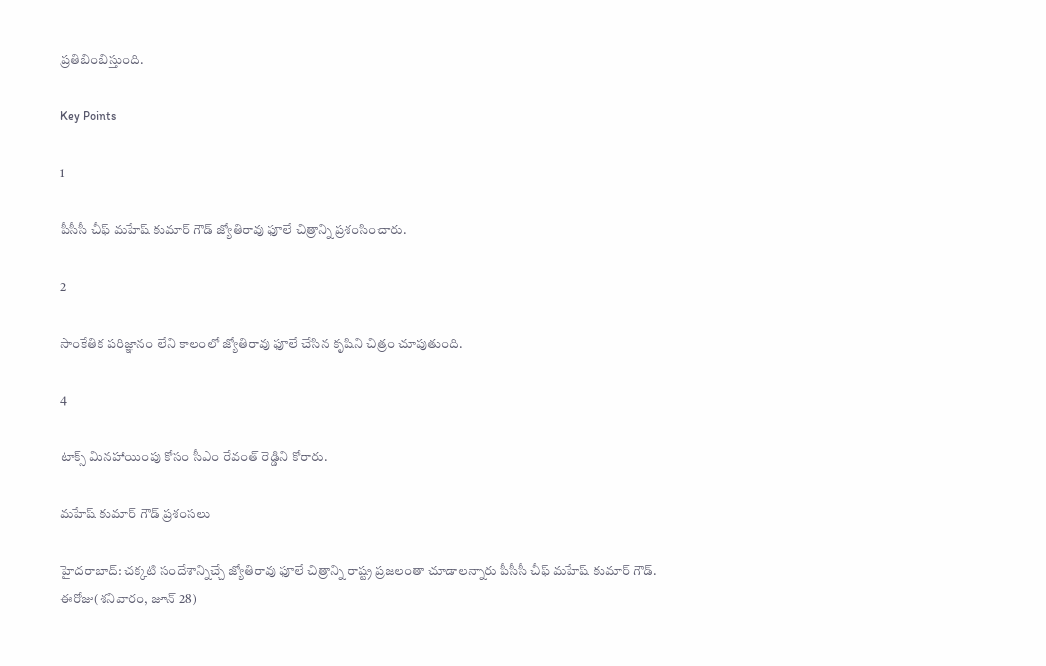ప్రతిబింబిస్తుంది.

Key Points

1

పీసీసీ చీఫ్ మహేష్ కుమార్ గౌడ్ జ్యోతిరావు ఫూలే చిత్రాన్ని ప్రశంసించారు.

2

సాంకేతిక పరిజ్ఞానం లేని కాలంలో జ్యోతిరావు ఫూలే చేసిన కృషిని చిత్రం చూపుతుంది.

4

టాక్స్ మినహాయింపు కోసం సీఎం రేవంత్ రెడ్డిని కోరారు.

మహేష్ కుమార్ గౌడ్ ప్రశంసలు

హైదరాబాద్‌: చక్కటి సందేశాన్నిచ్చే జ్యోతిరావు ఫూలే చిత్రాన్ని రాష్ట్ర ప్రజలంతా చూడాలన్నారు పీసీసీ చీఫ్‌ మహేష్‌ కుమార్‌ గౌడ్‌. ఈరోజు(శనివారం, జూన్‌ 28)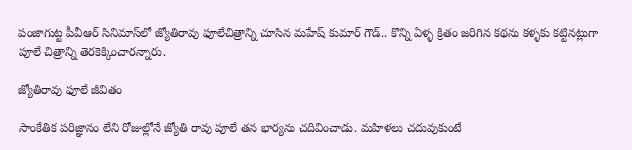పంజాగుట్ట పీవీఆర్‌ సినిమాస్‌లో జ్యోతిరావు ఫూలేచిత్రాన్ని చూసిన మహేష్‌ కుమార్‌ గౌడ్‌.. కొన్ని ఏళ్ళ క్రితం జరిగిన కథను కళ్ళకు కట్టినట్లుగా పూలే చిత్రాన్ని తెరకెక్కించారన్నారు.

జ్యోతిరావు ఫూలే జీవితం

సాంకేతిక పరిజ్ఞానం లేని రోజుల్లోనే జ్యోతి రావు పూలే తన భార్యను చదివించాడు. మహిళలు చదువుకుంటే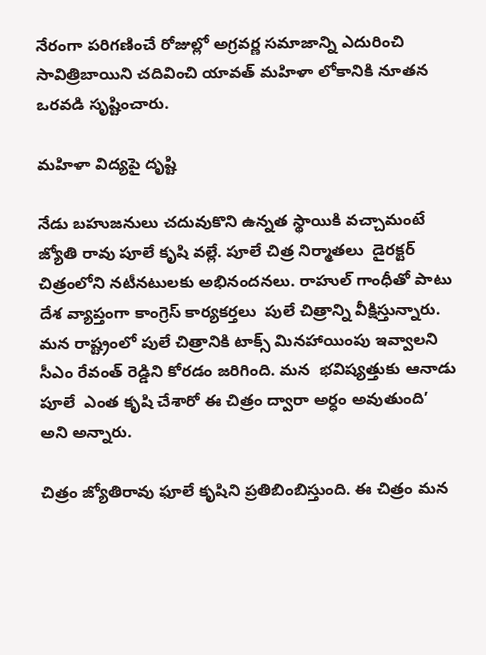నేరంగా పరిగణించే రోజుల్లో అగ్రవర్ణ సమాజాన్ని ఎదురించి సావిత్రిబాయిని చదివించి యావత్ మహిళా లోకానికి నూతన ఒరవడి సృష్టించారు.

మహిళా విద్యపై దృష్టి

నేడు బహుజనులు చదువుకొని ఉన్నత స్థాయికి వచ్చామంటే జ్యోతి రావు పూలే కృషి వల్లే. పూలే చిత్ర నిర్మాతలు  డైరక్టర్  చిత్రంలోని నటీనటులకు అభినందనలు. రాహుల్ గాంధీతో పాటు దేశ వ్యాప్తంగా కాంగ్రెస్ కార్యకర్తలు  పులే చిత్రాన్ని వీక్షిస్తున్నారు. మన రాష్ట్రంలో పులే చిత్రానికి టాక్స్ మినహాయింపు ఇవ్వాలని సీఎం రేవంత్ రెడ్డిని కోరడం జరిగింది. మన  భవిష్యత్తుకు ఆనాడు పూలే  ఎంత కృషి చేశారో ఈ చిత్రం ద్వారా అర్ధం అవుతుంది’ అని అన్నారు.

చిత్రం జ్యోతిరావు ఫూలే కృషిని ప్రతిబింబిస్తుంది. ఈ చిత్రం మన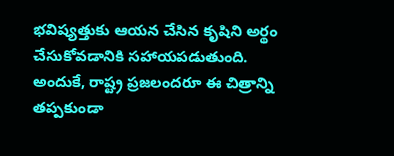భవిష్యత్తుకు ఆయన చేసిన కృషిని అర్థం చేసుకోవడానికి సహాయపడుతుంది. అందుకే, రాష్ట్ర ప్రజలందరూ ఈ చిత్రాన్ని తప్పకుండా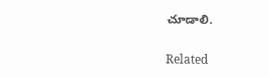చూడాలి.

Related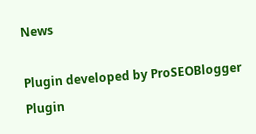News

Plugin developed by ProSEOBlogger
Plugin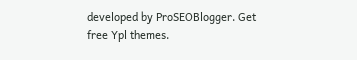developed by ProSEOBlogger. Get free Ypl themes.